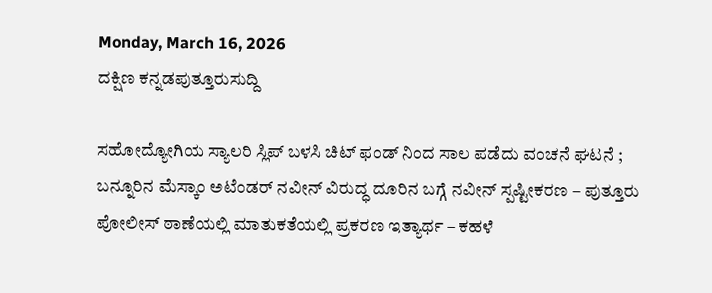Monday, March 16, 2026
ದಕ್ಷಿಣ ಕನ್ನಡಪುತ್ತೂರುಸುದ್ದಿ

ಸಹೋದ್ಯೋಗಿಯ ಸ್ಯಾಲರಿ ಸ್ಲಿಪ್ ಬಳಸಿ ಚಿಟ್ ಫಂಡ್ ನಿಂದ ಸಾಲ ಪಡೆದು ವಂಚನೆ ಘಟನೆ ; ಬನ್ನೂರಿನ ಮೆಸ್ಕಾಂ ಅಟೆಂಡರ್ ನವೀನ್ ವಿರುದ್ಧ ದೂರಿನ ಬಗ್ಗೆ ನವೀನ್ ಸ್ಪಷ್ಟೀಕರಣ – ಪುತ್ತೂರು ಪೋಲೀಸ್ ಠಾಣೆಯಲ್ಲಿ ಮಾತುಕತೆಯಲ್ಲಿ ಪ್ರಕರಣ ಇತ್ಯಾರ್ಥ – ಕಹಳೆ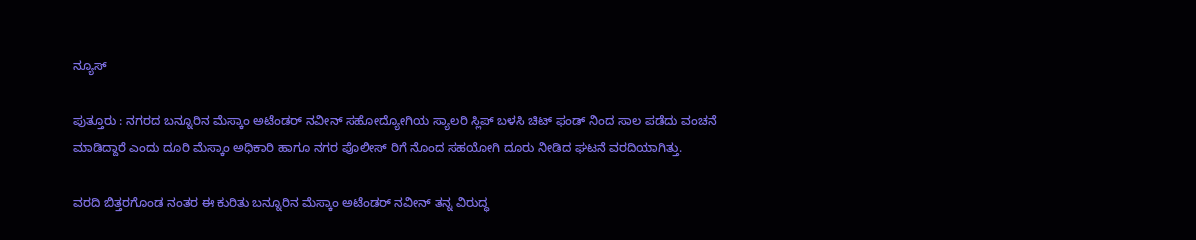ನ್ಯೂಸ್

ಪುತ್ತೂರು : ನಗರದ ಬನ್ನೂರಿನ ಮೆಸ್ಕಾಂ ಅಟೆಂಡರ್ ನವೀನ್ ಸಹೋದ್ಯೋಗಿಯ ಸ್ಯಾಲರಿ ಸ್ಲಿಪ್ ಬಳಸಿ ಚಿಟ್ ಫಂಡ್ ನಿಂದ ಸಾಲ ಪಡೆದು ವಂಚನೆ ಮಾಡಿದ್ದಾರೆ ಎಂದು ದೂರಿ ಮೆಸ್ಕಾಂ ಅಧಿಕಾರಿ ಹಾಗೂ ನಗರ ಪೊಲೀಸ್ ರಿಗೆ ನೊಂದ ಸಹಯೋಗಿ ದೂರು ನೀಡಿದ ಘಟನೆ ವರದಿಯಾಗಿತ್ತು.

ವರದಿ ಬಿತ್ತರಗೊಂಡ ನಂತರ ಈ ಕುರಿತು ಬನ್ನೂರಿನ ಮೆಸ್ಕಾಂ ಅಟೆಂಡರ್ ನವೀನ್ ತನ್ನ ವಿರುದ್ಧ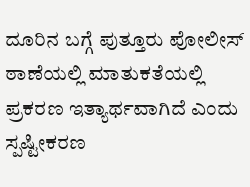ದೂರಿನ ಬಗ್ಗೆ ಪುತ್ತೂರು ಪೋಲೀಸ್ ಠಾಣೆಯಲ್ಲಿ ಮಾತುಕತೆಯಲ್ಲಿ ಪ್ರಕರಣ ಇತ್ಯಾರ್ಥವಾಗಿದೆ ಎಂದು ಸ್ಪಷ್ಟೀಕರಣ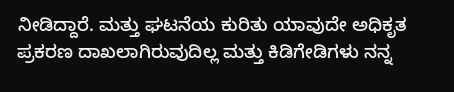ನೀಡಿದ್ದಾರೆ. ಮತ್ತು ಘಟನೆಯ ಕುರಿತು ಯಾವುದೇ ಅಧಿಕೃತ ಪ್ರಕರಣ ದಾಖಲಾಗಿರುವುದಿಲ್ಲ ಮತ್ತು ಕಿಡಿಗೇಡಿಗಳು ನನ್ನ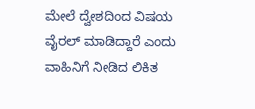ಮೇಲೆ ದ್ವೇಶದಿಂದ ವಿಷಯ ವೈರಲ್ ಮಾಡಿದ್ದಾರೆ ಎಂದು ವಾಹಿನಿಗೆ ನೀಡಿದ ಲಿಕಿತ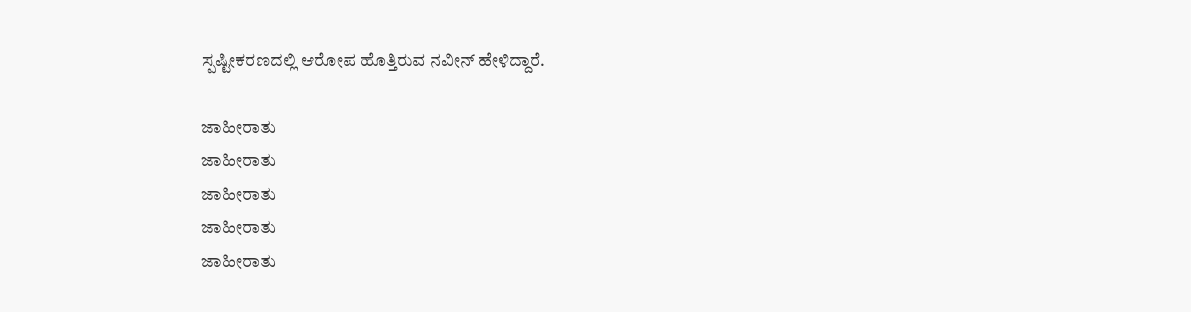ಸ್ಪಷ್ಟೀಕರಣದಲ್ಲಿ ಆರೋಪ ಹೊತ್ತಿರುವ ನವೀನ್ ಹೇಳಿದ್ದಾರೆ.

ಜಾಹೀರಾತು
ಜಾಹೀರಾತು
ಜಾಹೀರಾತು
ಜಾಹೀರಾತು
ಜಾಹೀರಾತು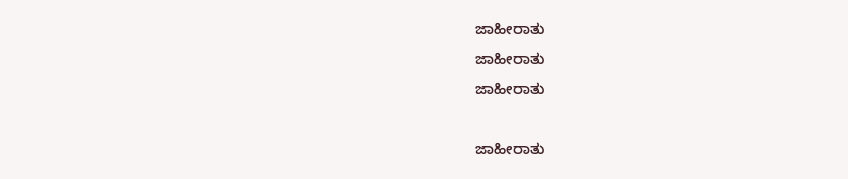ಜಾಹೀರಾತು
ಜಾಹೀರಾತು
ಜಾಹೀರಾತು

ಜಾಹೀರಾತು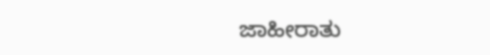ಜಾಹೀರಾತು